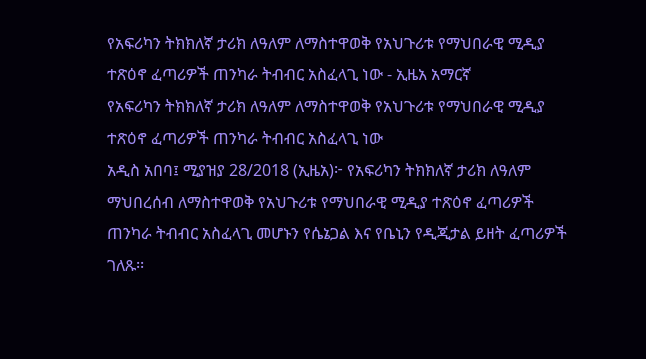የአፍሪካን ትክክለኛ ታሪክ ለዓለም ለማስተዋወቅ የአህጉሪቱ የማህበራዊ ሚዲያ ተጽዕኖ ፈጣሪዎች ጠንካራ ትብብር አስፈላጊ ነው - ኢዜአ አማርኛ
የአፍሪካን ትክክለኛ ታሪክ ለዓለም ለማስተዋወቅ የአህጉሪቱ የማህበራዊ ሚዲያ ተጽዕኖ ፈጣሪዎች ጠንካራ ትብብር አስፈላጊ ነው
አዲስ አበባ፤ ሚያዝያ 28/2018 (ኢዜአ)፦ የአፍሪካን ትክክለኛ ታሪክ ለዓለም ማህበረሰብ ለማስተዋወቅ የአህጉሪቱ የማህበራዊ ሚዲያ ተጽዕኖ ፈጣሪዎች ጠንካራ ትብብር አስፈላጊ መሆኑን የሴኔጋል እና የቤኒን የዲጂታል ይዘት ፈጣሪዎች ገለጹ፡፡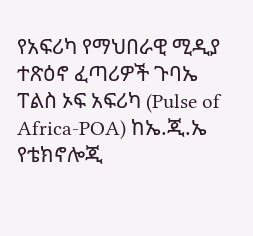የአፍሪካ የማህበራዊ ሚዲያ ተጽዕኖ ፈጣሪዎች ጉባኤ ፐልስ ኦፍ አፍሪካ (Pulse of Africa-POA) ከኤ.ጂ.ኤ የቴክኖሎጂ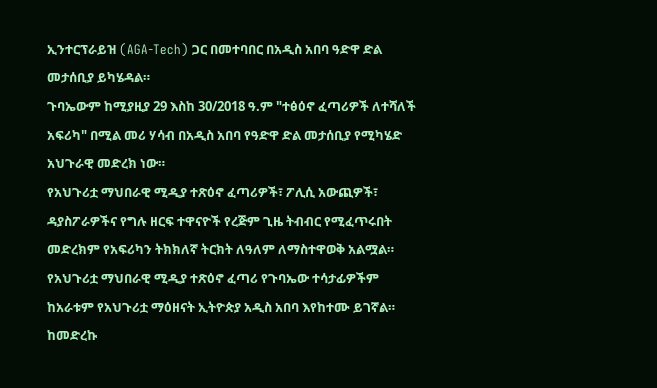ኢንተርፕራይዝ (AGA-Tech) ጋር በመተባበር በአዲስ አበባ ዓድዋ ድል መታሰቢያ ይካሄዳል።
ጉባኤውም ከሚያዚያ 29 እስከ 30/2018 ዓ.ም "ተፅዕኖ ፈጣሪዎች ለተሻለች አፍሪካ" በሚል መሪ ሃሳብ በአዲስ አበባ የዓድዋ ድል መታሰቢያ የሚካሄድ አህጉራዊ መድረክ ነው።
የአህጉሪቷ ማህበራዊ ሚዲያ ተጽዕኖ ፈጣሪዎች፣ ፖሊሲ አውጪዎች፣ ዳያስፖራዎችና የግሉ ዘርፍ ተዋናዮች የረጅም ጊዜ ትብብር የሚፈጥሩበት መድረክም የአፍሪካን ትክክለኛ ትርክት ለዓለም ለማስተዋወቅ አልሟል።
የአህጉሪቷ ማህበራዊ ሚዲያ ተጽዕኖ ፈጣሪ የጉባኤው ተሳታፊዎችም ከአራቱም የአህጉሪቷ ማዕዘናት ኢትዮጵያ አዲስ አበባ እየከተሙ ይገኛል።
ከመድረኩ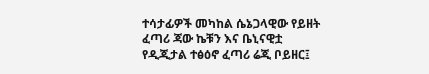ተሳታፊዎች መካከል ሴኔጋላዊው የይዘት ፈጣሪ ጃው ኬቹን እና ቤኒናዊቷ የዲጂታል ተፅዕኖ ፈጣሪ ሬጂ ቦይዘር፤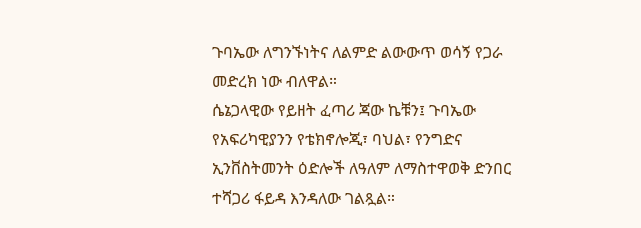ጉባኤው ለግንኙነትና ለልምድ ልውውጥ ወሳኝ የጋራ መድረክ ነው ብለዋል።
ሴኔጋላዊው የይዘት ፈጣሪ ጃው ኬቹን፤ ጉባኤው የአፍሪካዊያንን የቴክኖሎጂ፣ ባህል፣ የንግድና ኢንቨስትመንት ዕድሎች ለዓለም ለማስተዋወቅ ድንበር ተሻጋሪ ፋይዳ እንዳለው ገልጿል።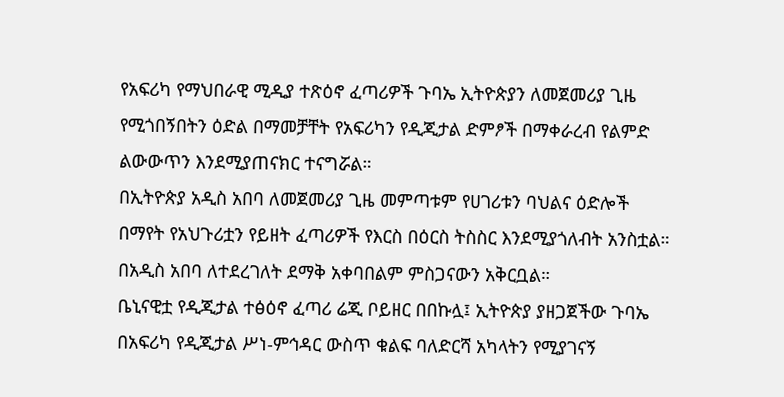የአፍሪካ የማህበራዊ ሚዲያ ተጽዕኖ ፈጣሪዎች ጉባኤ ኢትዮጵያን ለመጀመሪያ ጊዜ የሚጎበኝበትን ዕድል በማመቻቸት የአፍሪካን የዲጂታል ድምፆች በማቀራረብ የልምድ ልውውጥን እንደሚያጠናክር ተናግሯል።
በኢትዮጵያ አዲስ አበባ ለመጀመሪያ ጊዜ መምጣቱም የሀገሪቱን ባህልና ዕድሎች በማየት የአህጉሪቷን የይዘት ፈጣሪዎች የእርስ በዕርስ ትስስር እንደሚያጎለብት አንስቷል።
በአዲስ አበባ ለተደረገለት ደማቅ አቀባበልም ምስጋናውን አቅርቧል።
ቤኒናዊቷ የዲጂታል ተፅዕኖ ፈጣሪ ሬጂ ቦይዘር በበኩሏ፤ ኢትዮጵያ ያዘጋጀችው ጉባኤ በአፍሪካ የዲጂታል ሥነ-ምኅዳር ውስጥ ቁልፍ ባለድርሻ አካላትን የሚያገናኝ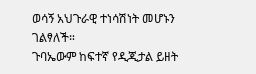ወሳኝ አህጉራዊ ተነሳሽነት መሆኑን ገልፃለች።
ጉባኤውም ከፍተኛ የዲጂታል ይዘት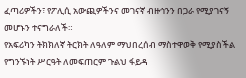ፈጣሪዎችን፣ የፖሊሲ አውጪዎችንና መገናኛ ብዙኅንን በጋራ የሚያገናኝ መሆኑን ተናግራለች።
የአፍሪካን ትክክለኛ ትርክት ለዓለም ማህበረሰብ ማስተዋወቅ የሚያስችል የግንኙነት ሥርዓት ለመፍጠርም ጉልህ ፋይዳ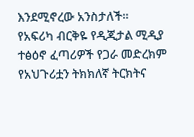እንደሚኖረው አንስታለች።
የአፍሪካ ብርቅዬ የዲጂታል ሚዲያ ተፅዕኖ ፈጣሪዎች የጋራ መድረክም የአህጉሪቷን ትክክለኛ ትርክትና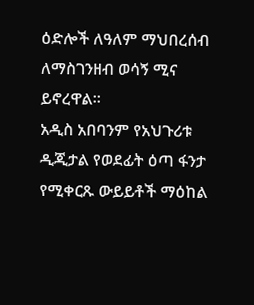ዕድሎች ለዓለም ማህበረሰብ ለማስገንዘብ ወሳኝ ሚና ይኖረዋል።
አዲስ አበባንም የአህጉሪቱ ዲጂታል የወደፊት ዕጣ ፋንታ የሚቀርጹ ውይይቶች ማዕከል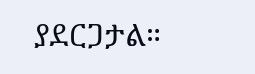ያደርጋታል።